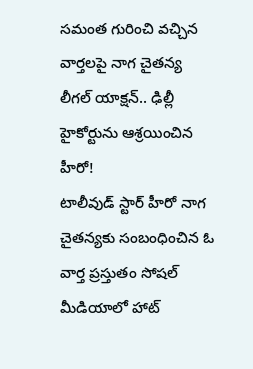సమంత గురించి వచ్చిన వార్తలపై నాగ చైతన్య లీగల్ యాక్షన్.. ఢిల్లీ హైకోర్టును ఆశ్రయించిన హీరో!
టాలీవుడ్ స్టార్ హీరో నాగ చైతన్యకు సంబంధించిన ఓ వార్త ప్రస్తుతం సోషల్ మీడియాలో హాట్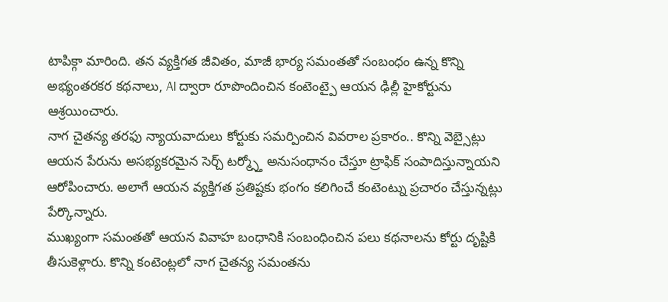టాపిక్గా మారింది. తన వ్యక్తిగత జీవితం, మాజీ భార్య సమంతతో సంబంధం ఉన్న కొన్ని అభ్యంతరకర కథనాలు, AI ద్వారా రూపొందించిన కంటెంట్పై ఆయన ఢిల్లీ హైకోర్టును ఆశ్రయించారు.
నాగ చైతన్య తరఫు న్యాయవాదులు కోర్టుకు సమర్పించిన వివరాల ప్రకారం.. కొన్ని వెబ్సైట్లు ఆయన పేరును అసభ్యకరమైన సెర్చ్ టర్మ్స్తో అనుసంధానం చేస్తూ ట్రాఫిక్ సంపాదిస్తున్నాయని ఆరోపించారు. అలాగే ఆయన వ్యక్తిగత ప్రతిష్టకు భంగం కలిగించే కంటెంట్ను ప్రచారం చేస్తున్నట్లు పేర్కొన్నారు.
ముఖ్యంగా సమంతతో ఆయన వివాహ బంధానికి సంబంధించిన పలు కథనాలను కోర్టు దృష్టికి తీసుకెళ్లారు. కొన్ని కంటెంట్లలో నాగ చైతన్య సమంతను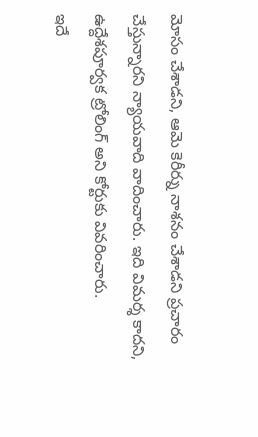మోసం చేశాడని, ఆమె కెరీర్ను నాశనం చేశాడని ప్రచారం చేస్తున్నారని న్యాయవాది వాదించారు. ఇది విమర్శ కాదని, ఉద్దేశపూర్వక ట్రోలింగ్ అని కోర్టుకు వివరించారు.
ఇదే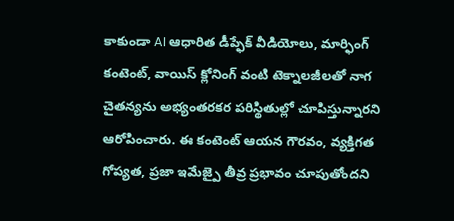కాకుండా AI ఆధారిత డీప్ఫేక్ వీడియోలు, మార్ఫింగ్ కంటెంట్, వాయిస్ క్లోనింగ్ వంటి టెక్నాలజీలతో నాగ చైతన్యను అభ్యంతరకర పరిస్థితుల్లో చూపిస్తున్నారని ఆరోపించారు. ఈ కంటెంట్ ఆయన గౌరవం, వ్యక్తిగత గోప్యత, ప్రజా ఇమేజ్పై తీవ్ర ప్రభావం చూపుతోందని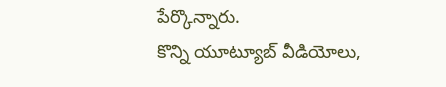పేర్కొన్నారు.
కొన్ని యూట్యూబ్ వీడియోలు,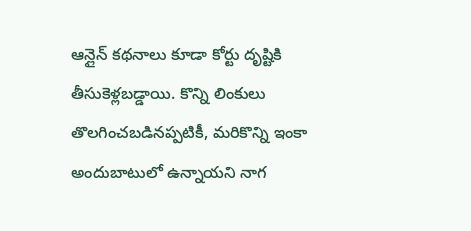ఆన్లైన్ కథనాలు కూడా కోర్టు దృష్టికి తీసుకెళ్లబడ్డాయి. కొన్ని లింకులు తొలగించబడినప్పటికీ, మరికొన్ని ఇంకా అందుబాటులో ఉన్నాయని నాగ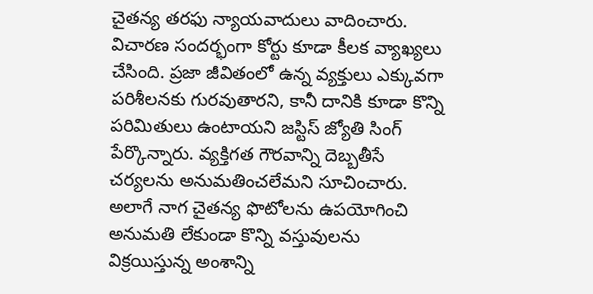చైతన్య తరఫు న్యాయవాదులు వాదించారు.
విచారణ సందర్భంగా కోర్టు కూడా కీలక వ్యాఖ్యలు చేసింది. ప్రజా జీవితంలో ఉన్న వ్యక్తులు ఎక్కువగా పరిశీలనకు గురవుతారని, కానీ దానికి కూడా కొన్ని పరిమితులు ఉంటాయని జస్టిస్ జ్యోతి సింగ్ పేర్కొన్నారు. వ్యక్తిగత గౌరవాన్ని దెబ్బతీసే చర్యలను అనుమతించలేమని సూచించారు.
అలాగే నాగ చైతన్య ఫొటోలను ఉపయోగించి అనుమతి లేకుండా కొన్ని వస్తువులను విక్రయిస్తున్న అంశాన్ని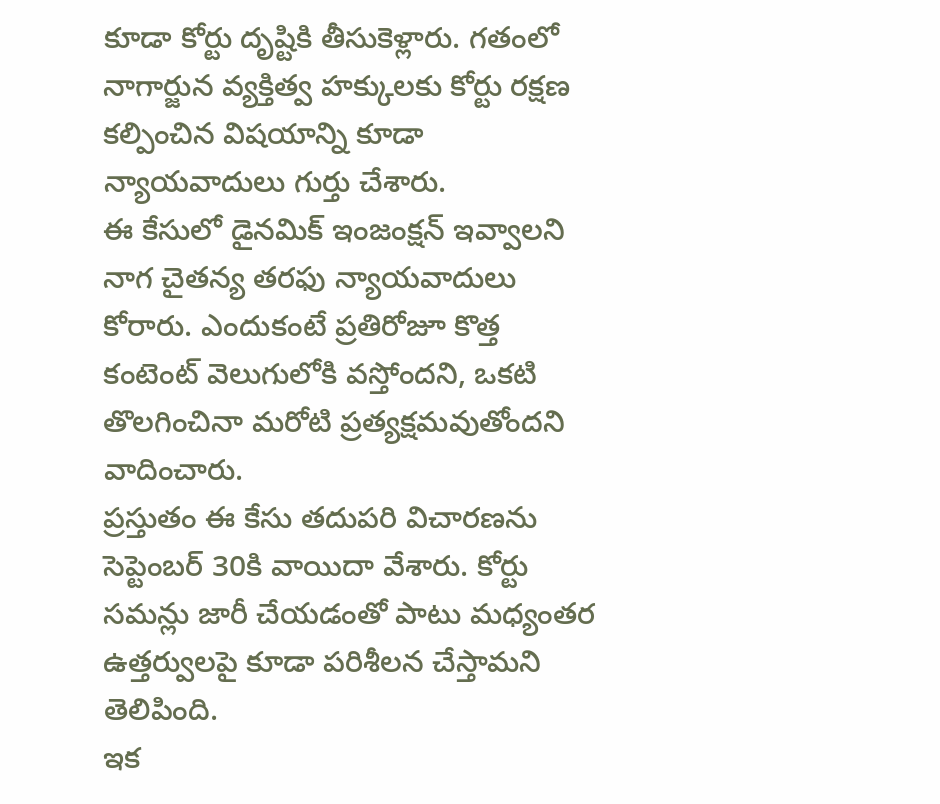కూడా కోర్టు దృష్టికి తీసుకెళ్లారు. గతంలో నాగార్జున వ్యక్తిత్వ హక్కులకు కోర్టు రక్షణ కల్పించిన విషయాన్ని కూడా న్యాయవాదులు గుర్తు చేశారు.
ఈ కేసులో డైనమిక్ ఇంజంక్షన్ ఇవ్వాలని నాగ చైతన్య తరఫు న్యాయవాదులు కోరారు. ఎందుకంటే ప్రతిరోజూ కొత్త కంటెంట్ వెలుగులోకి వస్తోందని, ఒకటి తొలగించినా మరోటి ప్రత్యక్షమవుతోందని వాదించారు.
ప్రస్తుతం ఈ కేసు తదుపరి విచారణను సెప్టెంబర్ 30కి వాయిదా వేశారు. కోర్టు సమన్లు జారీ చేయడంతో పాటు మధ్యంతర ఉత్తర్వులపై కూడా పరిశీలన చేస్తామని తెలిపింది.
ఇక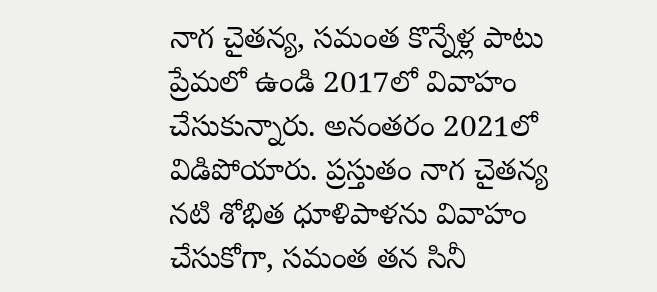నాగ చైతన్య, సమంత కొన్నేళ్ల పాటు ప్రేమలో ఉండి 2017లో వివాహం చేసుకున్నారు. అనంతరం 2021లో విడిపోయారు. ప్రస్తుతం నాగ చైతన్య నటి శోభిత ధూళిపాళను వివాహం చేసుకోగా, సమంత తన సినీ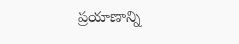ప్రయాణాన్ని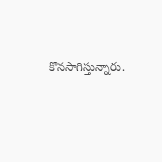కొనసాగిస్తున్నారు.